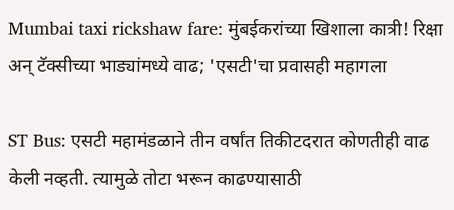Mumbai taxi rickshaw fare: मुंबईकरांच्या खिशाला कात्री! रिक्षा अन् टॅक्सीच्या भाड्यांमध्ये वाढ; 'एसटी'चा प्रवासही महागला

ST Bus: एसटी महामंडळाने तीन वर्षांत तिकीटदरात कोणतीही वाढ केली नव्हती. त्यामुळे तोटा भरून काढण्यासाठी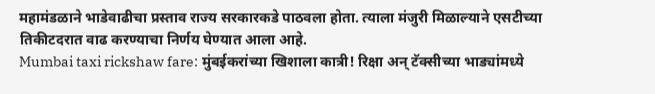महामंडळाने भाडेवाढीचा प्रस्ताव राज्य सरकारकडे पाठवला होता. त्याला मंजुरी मिळाल्याने एसटीच्या तिकीटदरात वाढ करण्याचा निर्णय घेण्यात आला आहे.
Mumbai taxi rickshaw fare: मुंबईकरांच्या खिशाला कात्री! रिक्षा अन् टॅक्सीच्या भाड्यांमध्ये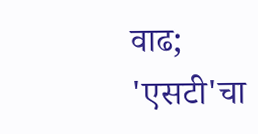वाढ; 'एसटी'चा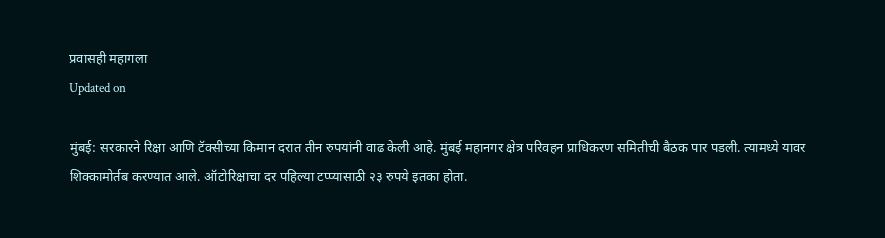प्रवासही महागला
Updated on

मुंबई: सरकारने रिक्षा आणि टॅक्सीच्या किमान दरात तीन रुपयांनी वाढ केली आहे. मुंबई महानगर क्षेत्र परिवहन प्राधिकरण समितीची बैठक पार पडली. त्यामध्ये यावर शिक्कामोर्तब करण्यात आले. ऑटोरिक्षाचा दर पहिल्या टप्प्यासाठी २३ रुपये इतका होता.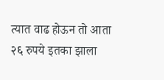त्यात वाढ होऊन तो आता २६ रुपये इतका झाला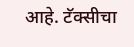आहे. टॅक्सीचा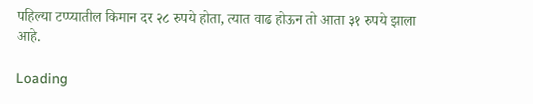पहिल्या टप्प्यातील किमान दर २८ रुपये होता, त्यात वाढ होऊन तो आता ३१ रुपये झाला आहे.

Loading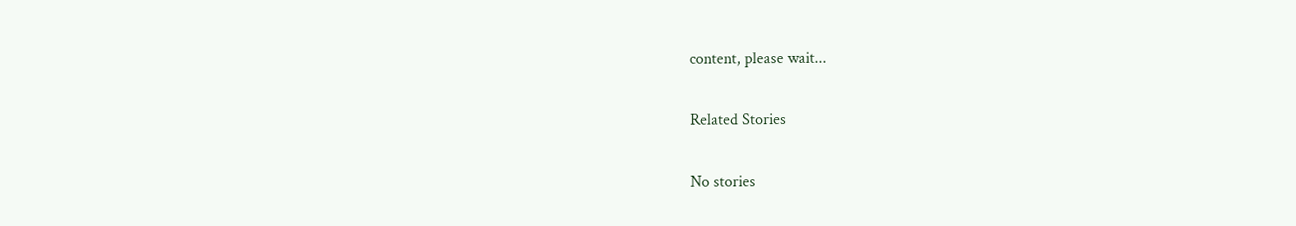content, please wait...

Related Stories

No stories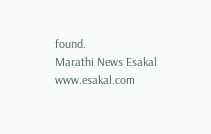found.
Marathi News Esakal
www.esakal.com